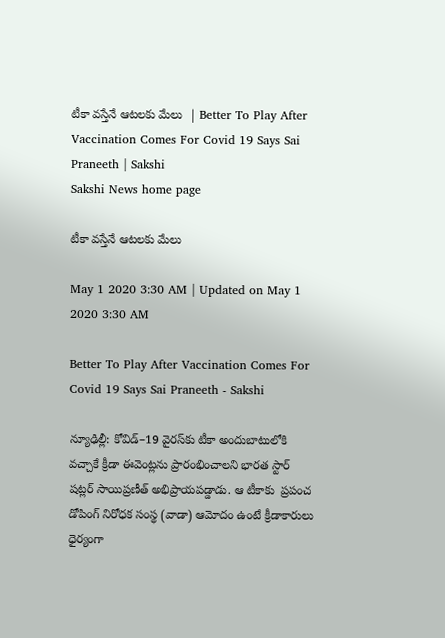టీకా వస్తేనే ఆటలకు మేలు  | Better To Play After Vaccination Comes For Covid 19 Says Sai Praneeth | Sakshi
Sakshi News home page

టీకా వస్తేనే ఆటలకు మేలు

May 1 2020 3:30 AM | Updated on May 1 2020 3:30 AM

Better To Play After Vaccination Comes For Covid 19 Says Sai Praneeth - Sakshi

న్యూఢిల్లీ: కోవిడ్‌–19 వైరస్‌కు టీకా అందుబాటులోకి వచ్చాకే క్రీడా ఈవెంట్లను ప్రారంభించాలని భారత స్టార్‌ షట్లర్‌ సాయిప్రణీత్‌ అభిప్రాయపడ్డాడు. ఆ టీకాకు  ప్రపంచ డోపింగ్‌ నిరోధక సంస్థ (వాడా) ఆమోదం ఉంటే క్రీడాకారులు ధైర్యంగా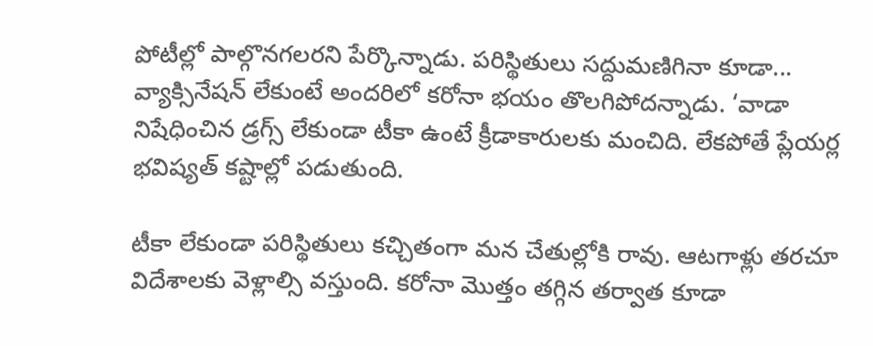పోటీల్లో పాల్గొనగలరని పేర్కొన్నాడు. పరిస్థితులు సద్దుమణిగినా కూడా... వ్యాక్సినేషన్‌ లేకుంటే అందరిలో కరోనా భయం తొలగిపోదన్నాడు. ‘వాడా నిషేధించిన డ్రగ్స్‌ లేకుండా టీకా ఉంటే క్రీడాకారులకు మంచిది. లేకపోతే ప్లేయర్ల భవిష్యత్‌ కష్టాల్లో పడుతుంది.

టీకా లేకుండా పరిస్థితులు కచ్చితంగా మన చేతుల్లోకి రావు. ఆటగాళ్లు తరచూ విదేశాలకు వెళ్లాల్సి వస్తుంది. కరోనా మొత్తం తగ్గిన తర్వాత కూడా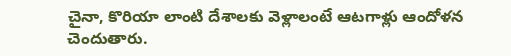చైనా, కొరియా లాంటి దేశాలకు వెళ్లాలంటే ఆటగాళ్లు ఆందోళన చెందుతారు.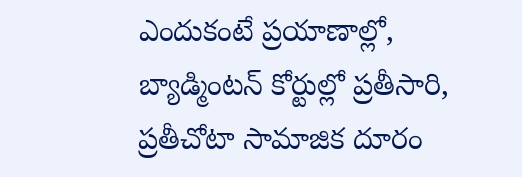ఎందుకంటే ప్రయాణాల్లో, బ్యాడ్మింటన్‌ కోర్టుల్లో ప్రతీసారి, ప్రతీచోటా సామాజిక దూరం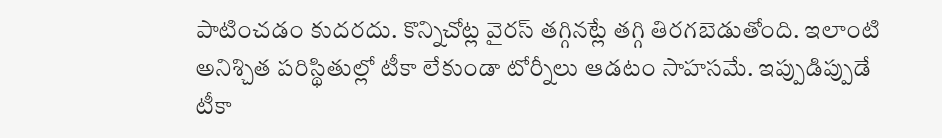పాటించడం కుదరదు. కొన్నిచోట్ల వైరస్‌ తగ్గినట్లే తగ్గి తిరగబెడుతోంది. ఇలాంటి అనిశ్చిత పరిస్థితుల్లో టీకా లేకుండా టోర్నీలు ఆడటం సాహసమే. ఇప్పుడిప్పుడే టీకా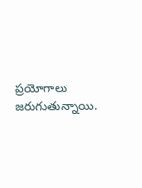ప్రయోగాలు జరుగుతున్నాయి.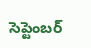సెప్టెంబర్‌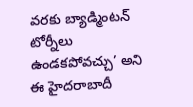వరకు బ్యాడ్మింటన్‌ టోర్నీలు ఉండకపోవచ్చు’ అని ఈ హైదరాబాదీ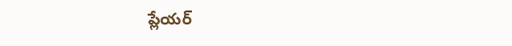ప్లేయర్‌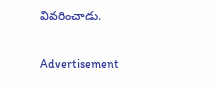వివరించాడు.

Advertisement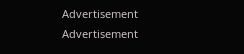Advertisement
Advertisement